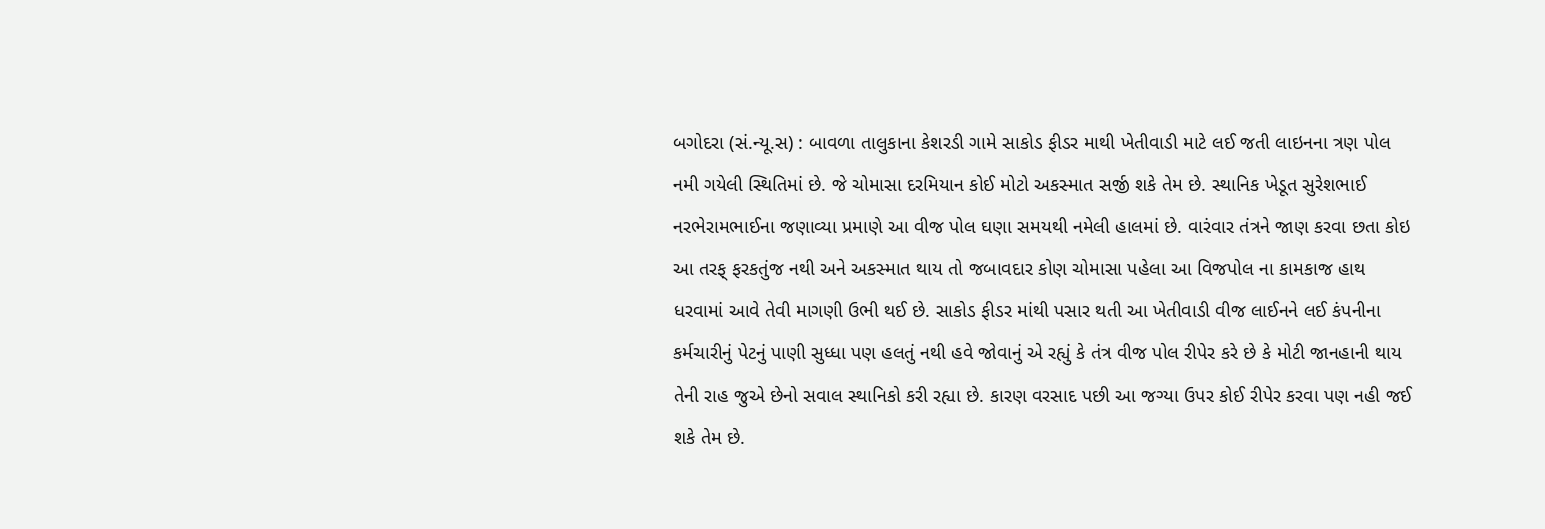બગોદરા (સં.ન્યૂ.સ) : બાવળા તાલુકાના કેશરડી ગામે સાકોડ ફીડર માથી ખેતીવાડી માટે લઈ જતી લાઇનના ત્રણ પોલ નમી ગયેલી સ્થિતિમાં છે. જે ચોમાસા દરમિયાન કોઈ મોટો અકસ્માત સર્જી શકે તેમ છે. સ્થાનિક ખેડૂત સુરેશભાઈ નરભેરામભાઈના જણાવ્યા પ્રમાણે આ વીજ પોલ ઘણા સમયથી નમેલી હાલમાં છે. વારંવાર તંત્રને જાણ કરવા છતા કોઇ આ તરફ્ ફરકતુંજ નથી અને અકસ્માત થાય તો જબાવદાર કોણ ચોમાસા પહેલા આ વિજપોલ ના કામકાજ હાથ ધરવામાં આવે તેવી માગણી ઉભી થઈ છે. સાકોડ ફીડર માંથી પસાર થતી આ ખેતીવાડી વીજ લાઈનને લઈ કંપનીના કર્મચારીનું પેટનું પાણી સુધ્ધા પણ હલતું નથી હવે જોવાનું એ રહ્યું કે તંત્ર વીજ પોલ રીપેર કરે છે કે મોટી જાનહાની થાય તેની રાહ જુએ છેનો સવાલ સ્થાનિકો કરી રહ્યા છે. કારણ વરસાદ પછી આ જગ્યા ઉપર કોઈ રીપેર કરવા પણ નહી જઈ શકે તેમ છે.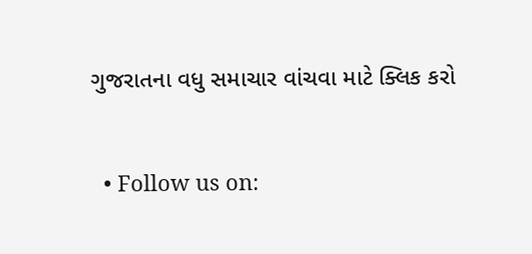ગુજરાતના વધુ સમાચાર વાંચવા માટે ક્લિક કરો


  • Follow us on: